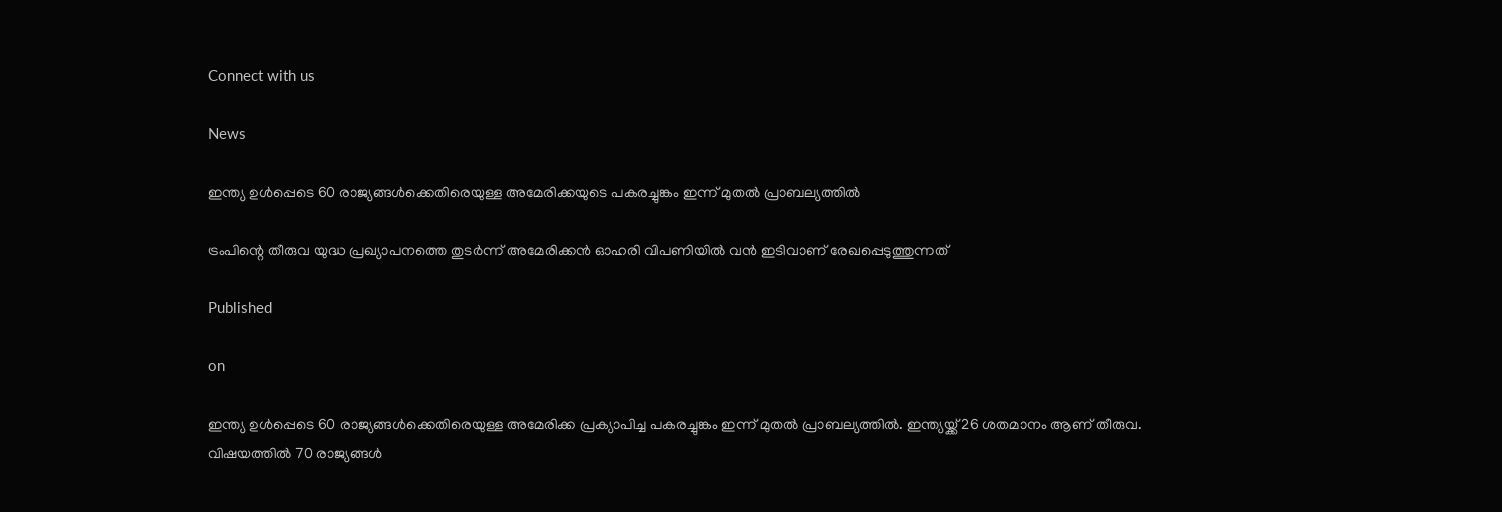Connect with us

News

ഇന്ത്യ ഉള്‍പ്പെടെ 60 രാജ്യങ്ങള്‍ക്കെതിരെയുള്ള അമേരിക്കയുടെ പകരച്ചുങ്കം ഇന്ന് മുതല്‍ പ്രാബല്യത്തില്‍

ട്രംപിന്റെ തീരുവ യുദ്ധ പ്രഖ്യാപനത്തെ തുടര്‍ന്ന് അമേരിക്കന്‍ ഓഹരി വിപണിയില്‍ വന്‍ ഇടിവാണ് രേഖപ്പെടുത്തുന്നത്

Published

on

ഇന്ത്യ ഉള്‍പ്പെടെ 60 രാജ്യങ്ങള്‍ക്കെതിരെയുള്ള അമേരിക്ക പ്രക്യാപിച്ച പകരച്ചുങ്കം ഇന്ന് മുതല്‍ പ്രാബല്യത്തില്‍. ഇന്ത്യയ്ക്ക് 26 ശതമാനം ആണ് തീരുവ. വിഷയത്തില്‍ 70 രാജ്യങ്ങള്‍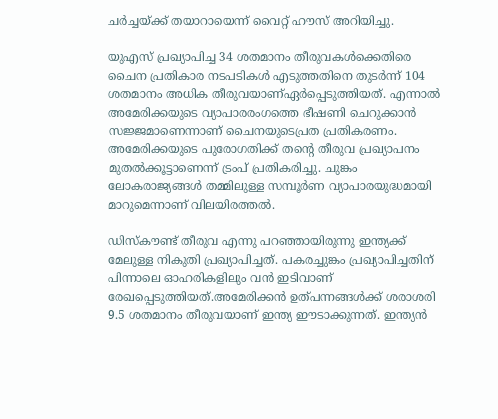ചര്‍ച്ചയ്ക്ക് തയാറായെന്ന് വൈറ്റ് ഹൗസ് അറിയിച്ചു.

യുഎസ് പ്രഖ്യാപിച്ച 34 ശതമാനം തീരുവകള്‍ക്കെതിരെ ചൈന പ്രതികാര നടപടികള്‍ എടുത്തതിനെ തുടര്‍ന്ന് 104 ശതമാനം അധിക തീരുവയാണ്ഏര്‍പ്പെടുത്തിയത്. എന്നാല്‍ അമേരിക്കയുടെ വ്യാപാരരംഗത്തെ ഭീഷണി ചെറുക്കാന്‍ സജ്ജമാണെന്നാണ് ചൈനയുടെപ്രത പ്രതികരണം. അമേരിക്കയുടെ പുരോഗതിക്ക് തന്റെ തീരുവ പ്രഖ്യാപനം മുതല്‍ക്കൂട്ടാണെന്ന് ട്രംപ് പ്രതികരിച്ചു. ചുങ്കം ലോകരാജ്യങ്ങള്‍ തമ്മിലുള്ള സമ്പൂര്‍ണ വ്യാപാരയുദ്ധമായി മാറുമെന്നാണ് വിലയിരത്തല്‍.

ഡിസ്‌കൗണ്ട് തീരുവ എന്നു പറഞ്ഞായിരുന്നു ഇന്ത്യക്ക് മേലുള്ള നികുതി പ്രഖ്യാപിച്ചത്. പകരച്ചുങ്കം പ്രഖ്യാപിച്ചതിന് പിന്നാലെ ഓഹരികളിലും വന്‍ ഇടിവാണ് രേഖപ്പെടുത്തിയത്.അമേരിക്കന്‍ ഉത്പന്നങ്ങള്‍ക്ക് ശരാശരി 9.5 ശതമാനം തീരുവയാണ് ഇന്ത്യ ഈടാക്കുന്നത്. ഇന്ത്യന്‍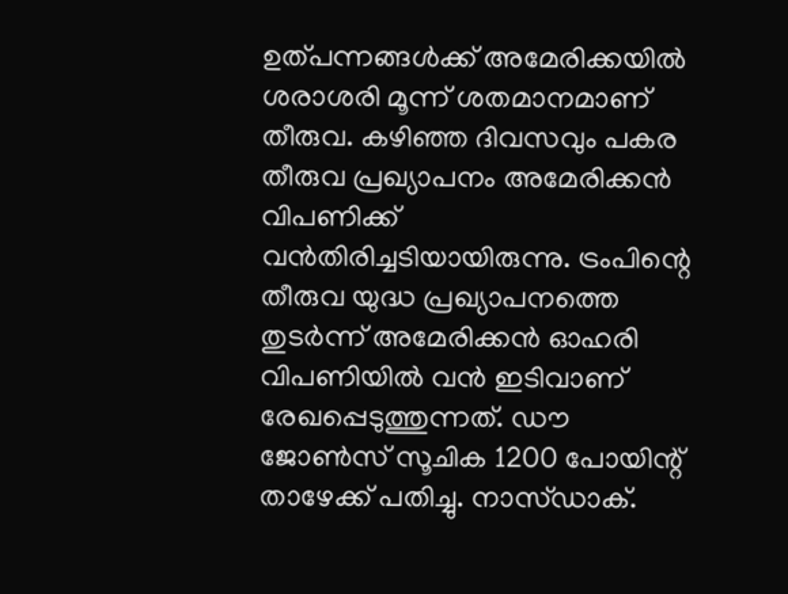ഉത്പന്നങ്ങള്‍ക്ക് അമേരിക്കയില്‍ ശരാശരി മൂന്ന് ശതമാനമാണ് തീരുവ. കഴിഞ്ഞ ദിവസവും പകര തീരുവ പ്രഖ്യാപനം അമേരിക്കന്‍ വിപണിക്ക് വന്‍തിരിച്ചടിയായിരുന്നു. ട്രംപിന്റെ തീരുവ യുദ്ധ പ്രഖ്യാപനത്തെ തുടര്‍ന്ന് അമേരിക്കന്‍ ഓഹരി വിപണിയില്‍ വന്‍ ഇടിവാണ് രേഖപ്പെടുത്തുന്നത്. ഡൗ ജോണ്‍സ് സൂചിക 1200 പോയിന്റ് താഴേക്ക് പതിച്ചു. നാസ്ഡാക്.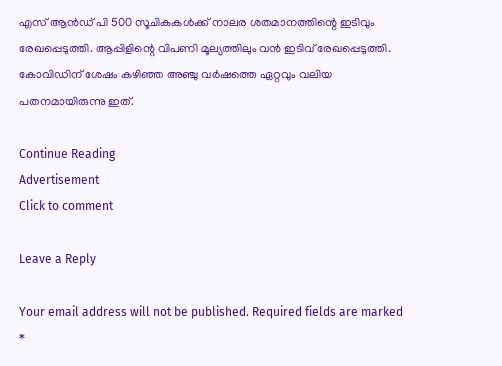എസ് ആന്‍ഡ് പി 500 സൂചികകള്‍ക്ക് നാലര ശതമാനത്തിന്റെ ഇടിവും രേഖപ്പെടുത്തി. ആപ്പിളിന്റെ വിപണി മൂല്യത്തിലും വന്‍ ഇടിവ് രേഖപ്പെടുത്തി. കോവിഡിന് ശേഷം കഴിഞ്ഞ അഞ്ചു വര്‍ഷത്തെ ഏറ്റവും വലിയ പതനമായിരുന്നു ഇത്.

Continue Reading
Advertisement
Click to comment

Leave a Reply

Your email address will not be published. Required fields are marked *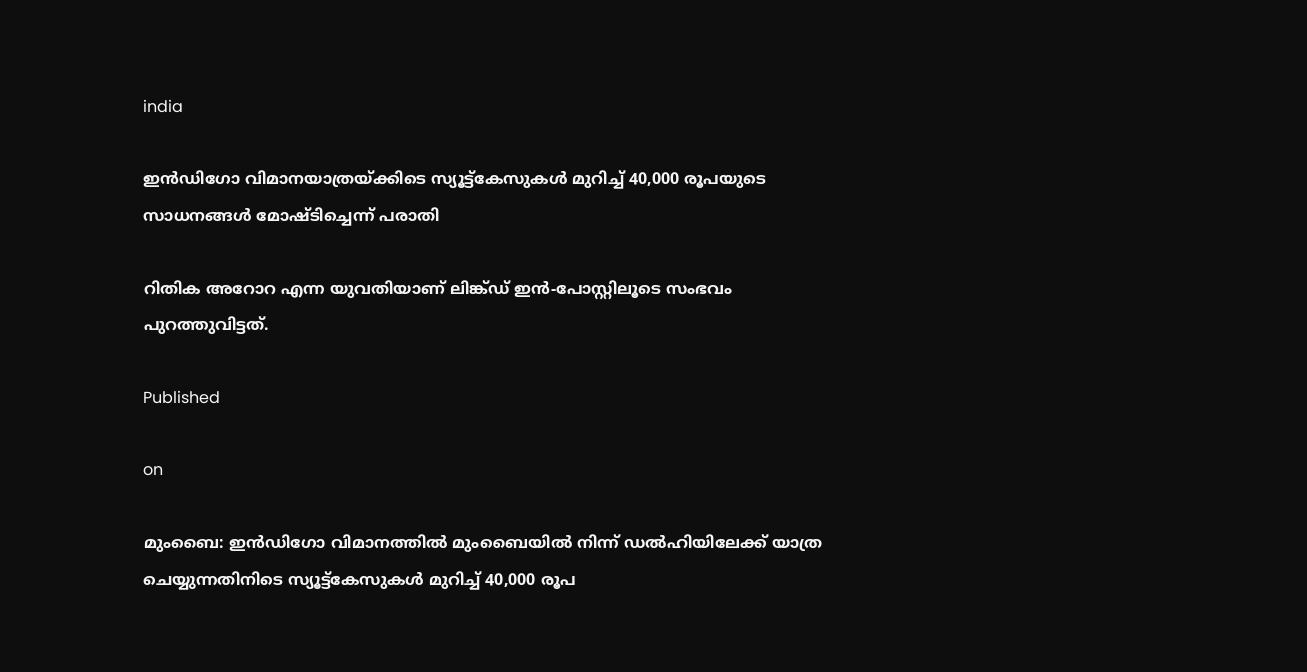india

ഇന്‍ഡിഗോ വിമാനയാത്രയ്ക്കിടെ സ്യൂട്ട്‌കേസുകള്‍ മുറിച്ച് 40,000 രൂപയുടെ സാധനങ്ങള്‍ മോഷ്ടിച്ചെന്ന് പരാതി

റിതിക അറോറ എന്ന യുവതിയാണ് ലിങ്ക്ഡ് ഇന്‍-പോസ്റ്റിലൂടെ സംഭവം പുറത്തുവിട്ടത്.

Published

on

മുംബൈ: ഇന്‍ഡിഗോ വിമാനത്തില്‍ മുംബൈയില്‍ നിന്ന് ഡല്‍ഹിയിലേക്ക് യാത്ര ചെയ്യുന്നതിനിടെ സ്യൂട്ട്‌കേസുകള്‍ മുറിച്ച് 40,000 രൂപ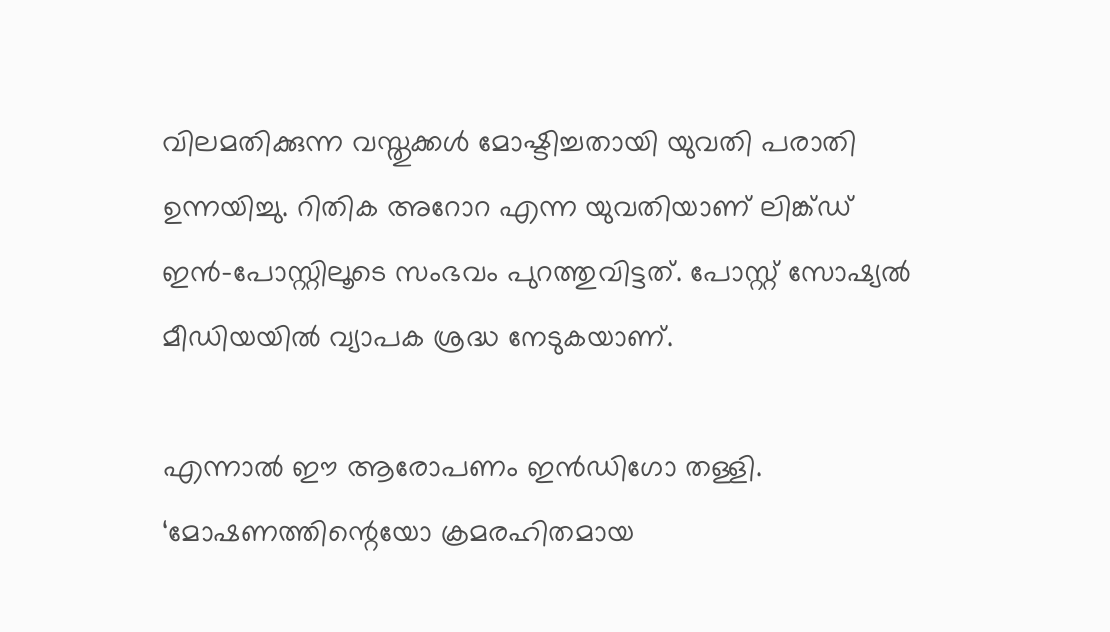വിലമതിക്കുന്ന വസ്തുക്കള്‍ മോഷ്ടിച്ചതായി യുവതി പരാതി ഉന്നയിച്ചു. റിതിക അറോറ എന്ന യുവതിയാണ് ലിങ്ക്ഡ് ഇന്‍-പോസ്റ്റിലൂടെ സംഭവം പുറത്തുവിട്ടത്. പോസ്റ്റ് സോഷ്യല്‍ മീഡിയയില്‍ വ്യാപക ശ്രദ്ധ നേടുകയാണ്.

എന്നാല്‍ ഈ ആരോപണം ഇന്‍ഡിഗോ തള്ളി. ‘മോഷണത്തിന്റെയോ ക്രമരഹിതമായ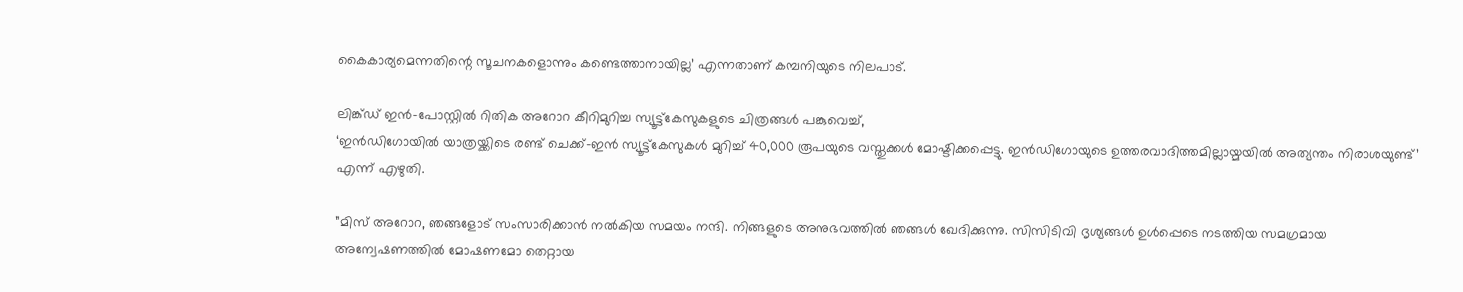കൈകാര്യമെന്നതിന്റെ സൂചനകളൊന്നും കണ്ടെത്താനായില്ല’ എന്നതാണ് കമ്പനിയുടെ നിലപാട്.

ലിങ്ക്ഡ് ഇന്‍-പോസ്റ്റില്‍ റിതിക അറോറ കീറിമുറിച്ച സ്യൂട്ട്‌കേസുകളുടെ ചിത്രങ്ങള്‍ പങ്കുവെച്ച്,
‘ഇന്‍ഡിഗോയില്‍ യാത്രയ്ക്കിടെ രണ്ട് ചെക്ക്-ഇന്‍ സ്യൂട്ട്‌കേസുകള്‍ മുറിച്ച് 40,000 രൂപയുടെ വസ്തുക്കള്‍ മോഷ്ടിക്കപ്പെട്ടു. ഇന്‍ഡിഗോയുടെ ഉത്തരവാദിത്തമില്ലായ്മയില്‍ അത്യന്തം നിരാശയുണ്ട്’ എന്ന് എഴുതി.

”മിസ് അറോറ, ഞങ്ങളോട് സംസാരിക്കാന്‍ നല്‍കിയ സമയം നന്ദി. നിങ്ങളുടെ അനുഭവത്തില്‍ ഞങ്ങള്‍ ഖേദിക്കുന്നു. സിസിടിവി ദൃശ്യങ്ങള്‍ ഉള്‍പ്പെടെ നടത്തിയ സമഗ്രമായ അന്വേഷണത്തില്‍ മോഷണമോ തെറ്റായ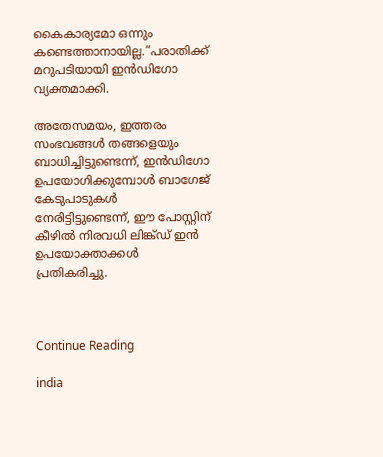കൈകാര്യമോ ഒന്നും കണ്ടെത്താനായില്ല.”പരാതിക്ക് മറുപടിയായി ഇന്‍ഡിഗോ വ്യക്തമാക്കി.

അതേസമയം, ഇത്തരം സംഭവങ്ങള്‍ തങ്ങളെയും ബാധിച്ചിട്ടുണ്ടെന്ന്, ഇന്‍ഡിഗോ ഉപയോഗിക്കുമ്പോള്‍ ബാഗേജ് കേടുപാടുകള്‍ നേരിട്ടിട്ടുണ്ടെന്ന്, ഈ പോസ്റ്റിന് കീഴില്‍ നിരവധി ലിങ്ക്ഡ് ഇന്‍ ഉപയോക്താക്കള്‍ പ്രതികരിച്ചു.



Continue Reading

india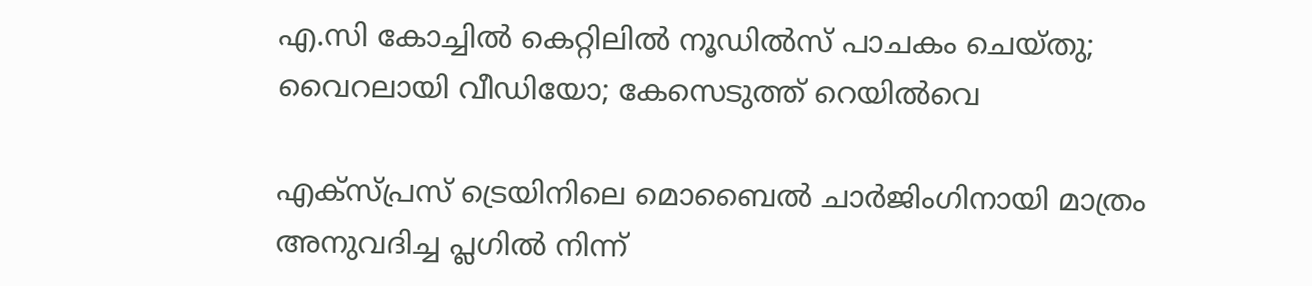എ.സി കോച്ചില്‍ കെറ്റിലില്‍ നൂഡില്‍സ് പാചകം ചെയ്തു; വൈറലായി വീഡിയോ; കേസെടുത്ത് റെയില്‍വെ

എക്‌സ്പ്രസ് ട്രെയിനിലെ മൊബൈല്‍ ചാര്‍ജിംഗിനായി മാത്രം അനുവദിച്ച പ്ലഗില്‍ നിന്ന്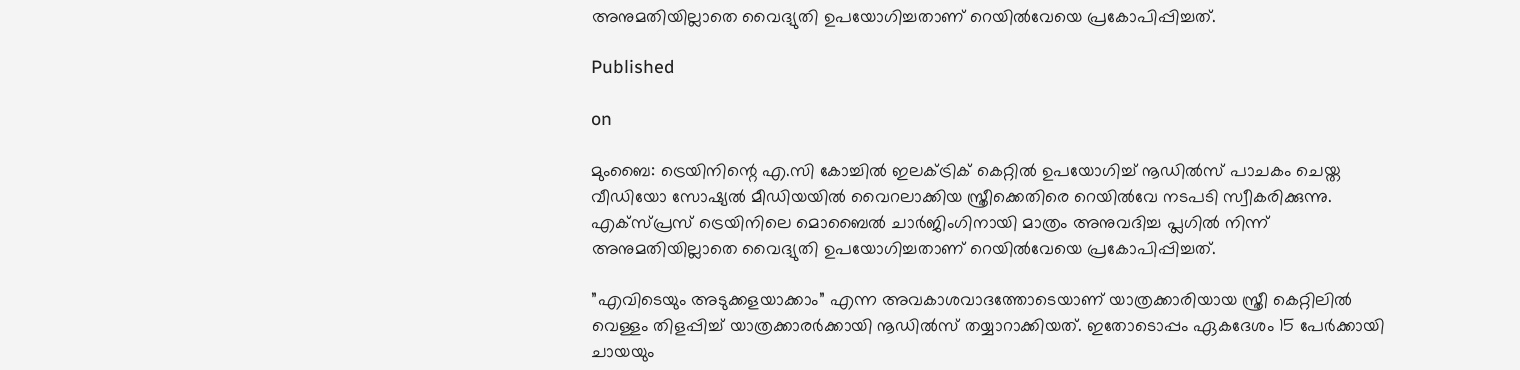അനുമതിയില്ലാതെ വൈദ്യുതി ഉപയോഗിച്ചതാണ് റെയില്‍വേയെ പ്രകോപിപ്പിച്ചത്.

Published

on

മുംബൈ: ട്രെയിനിന്റെ എ.സി കോച്ചില്‍ ഇലക്ട്രിക് കെറ്റില്‍ ഉപയോഗിച്ച് നൂഡില്‍സ് പാചകം ചെയ്ത വീഡിയോ സോഷ്യല്‍ മീഡിയയില്‍ വൈറലാക്കിയ സ്ത്രീക്കെതിരെ റെയില്‍വേ നടപടി സ്വീകരിക്കുന്നു. എക്‌സ്പ്രസ് ട്രെയിനിലെ മൊബൈല്‍ ചാര്‍ജിംഗിനായി മാത്രം അനുവദിച്ച പ്ലഗില്‍ നിന്ന് അനുമതിയില്ലാതെ വൈദ്യുതി ഉപയോഗിച്ചതാണ് റെയില്‍വേയെ പ്രകോപിപ്പിച്ചത്.

”എവിടെയും അടുക്കളയാക്കാം” എന്ന അവകാശവാദത്തോടെയാണ് യാത്രക്കാരിയായ സ്ത്രീ കെറ്റിലില്‍ വെള്ളം തിളപ്പിച്ച് യാത്രക്കാരര്‍ക്കായി നൂഡില്‍സ് തയ്യാറാക്കിയത്. ഇതോടൊപ്പം ഏകദേശം 15 പേര്‍ക്കായി ചായയും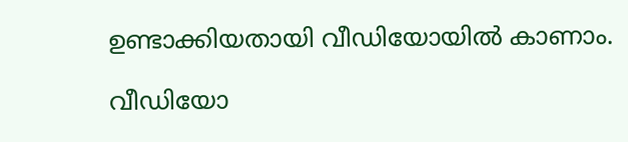ഉണ്ടാക്കിയതായി വീഡിയോയില്‍ കാണാം.

വീഡിയോ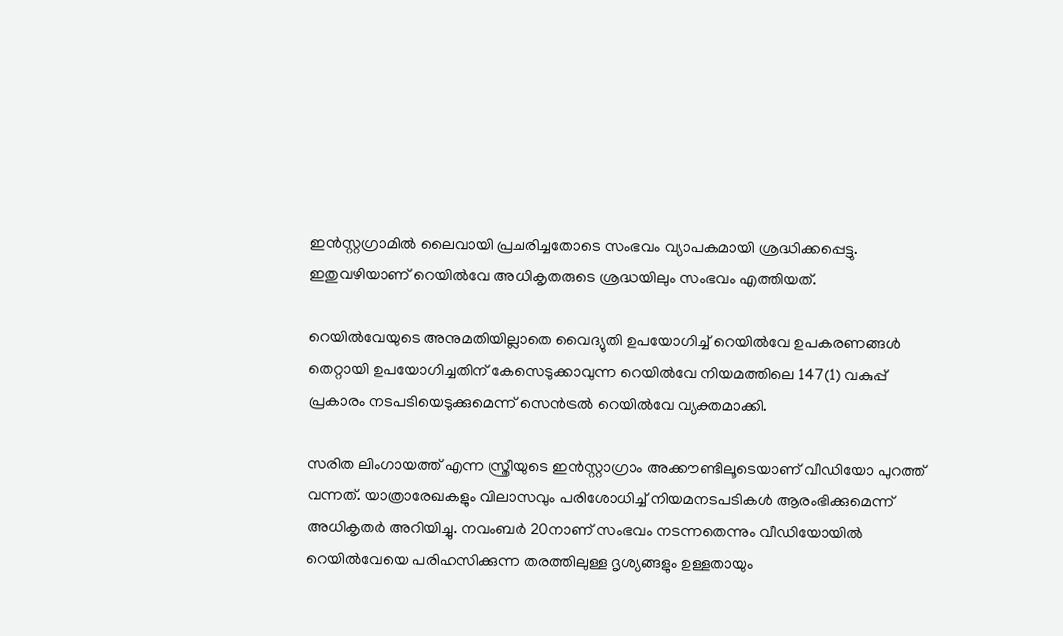ഇന്‍സ്റ്റഗ്രാമില്‍ ലൈവായി പ്രചരിച്ചതോടെ സംഭവം വ്യാപകമായി ശ്രദ്ധിക്കപ്പെട്ടു. ഇതുവഴിയാണ് റെയില്‍വേ അധികൃതരുടെ ശ്രദ്ധയിലും സംഭവം എത്തിയത്.

റെയില്‍വേയുടെ അനുമതിയില്ലാതെ വൈദ്യുതി ഉപയോഗിച്ച് റെയില്‍വേ ഉപകരണങ്ങള്‍ തെറ്റായി ഉപയോഗിച്ചതിന് കേസെടുക്കാവുന്ന റെയില്‍വേ നിയമത്തിലെ 147(1) വകുപ്പ് പ്രകാരം നടപടിയെടുക്കുമെന്ന് സെന്‍ട്രല്‍ റെയില്‍വേ വ്യക്തമാക്കി.

സരിത ലിംഗായത്ത് എന്ന സ്ത്രീയുടെ ഇന്‍സ്റ്റാഗ്രാം അക്കൗണ്ടിലൂടെയാണ് വീഡിയോ പുറത്ത് വന്നത്. യാത്രാരേഖകളും വിലാസവും പരിശോധിച്ച് നിയമനടപടികള്‍ ആരംഭിക്കുമെന്ന് അധികൃതര്‍ അറിയിച്ചു. നവംബര്‍ 20നാണ് സംഭവം നടന്നതെന്നും വീഡിയോയില്‍ റെയില്‍വേയെ പരിഹസിക്കുന്ന തരത്തിലുള്ള ദൃശ്യങ്ങളും ഉള്ളതായും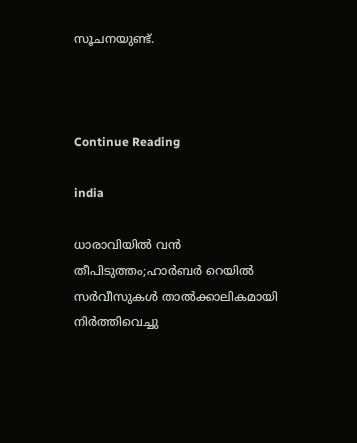സൂചനയുണ്ട്.



Continue Reading

india

ധാരാവിയില്‍ വന്‍ തീപിടുത്തം;ഹാര്‍ബര്‍ റെയില്‍ സര്‍വീസുകള്‍ താല്‍ക്കാലികമായി നിര്‍ത്തിവെച്ചു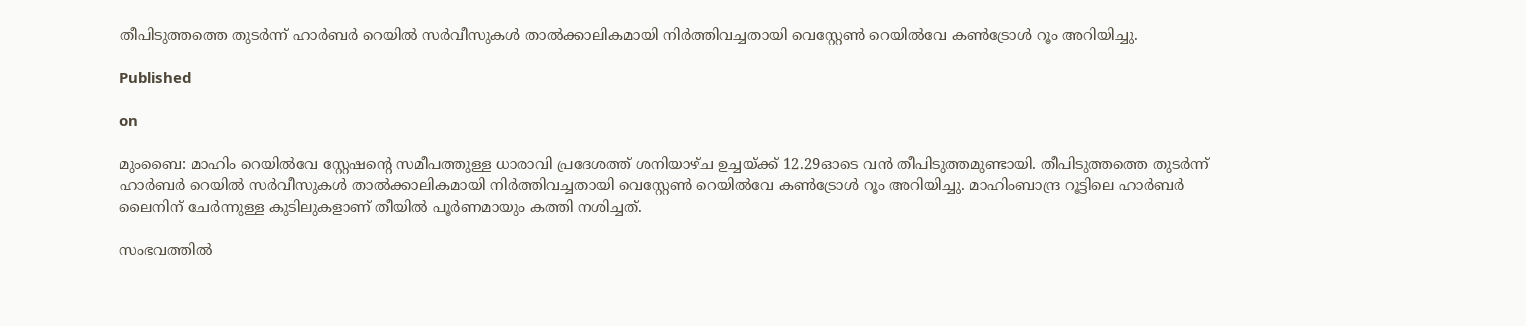തീപിടുത്തത്തെ തുടര്‍ന്ന് ഹാര്‍ബര്‍ റെയില്‍ സര്‍വീസുകള്‍ താല്‍ക്കാലികമായി നിര്‍ത്തിവച്ചതായി വെസ്റ്റേണ്‍ റെയില്‍വേ കണ്‍ട്രോള്‍ റൂം അറിയിച്ചു.

Published

on

മുംബൈ: മാഹിം റെയില്‍വേ സ്റ്റേഷന്റെ സമീപത്തുള്ള ധാരാവി പ്രദേശത്ത് ശനിയാഴ്ച ഉച്ചയ്ക്ക് 12.29ഓടെ വന്‍ തീപിടുത്തമുണ്ടായി. തീപിടുത്തത്തെ തുടര്‍ന്ന് ഹാര്‍ബര്‍ റെയില്‍ സര്‍വീസുകള്‍ താല്‍ക്കാലികമായി നിര്‍ത്തിവച്ചതായി വെസ്റ്റേണ്‍ റെയില്‍വേ കണ്‍ട്രോള്‍ റൂം അറിയിച്ചു. മാഹിംബാന്ദ്ര റൂട്ടിലെ ഹാര്‍ബര്‍ ലൈനിന് ചേര്‍ന്നുള്ള കുടിലുകളാണ് തീയില്‍ പൂര്‍ണമായും കത്തി നശിച്ചത്.

സംഭവത്തില്‍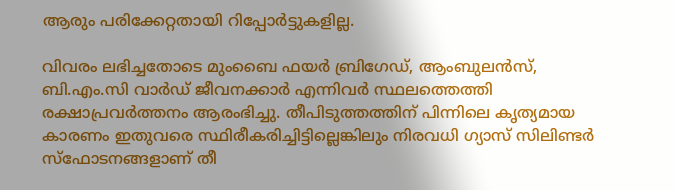ആരും പരിക്കേറ്റതായി റിപ്പോര്‍ട്ടുകളില്ല.

വിവരം ലഭിച്ചതോടെ മുംബൈ ഫയര്‍ ബ്രിഗേഡ്, ആംബുലന്‍സ്, ബി.എം.സി വാര്‍ഡ് ജീവനക്കാര്‍ എന്നിവര്‍ സ്ഥലത്തെത്തി രക്ഷാപ്രവര്‍ത്തനം ആരംഭിച്ചു. തീപിടുത്തത്തിന് പിന്നിലെ കൃത്യമായ കാരണം ഇതുവരെ സ്ഥിരീകരിച്ചിട്ടില്ലെങ്കിലും നിരവധി ഗ്യാസ് സിലിണ്ടര്‍ സ്‌ഫോടനങ്ങളാണ് തീ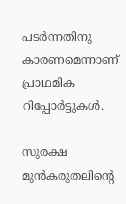പടര്‍ന്നതിനു കാരണമെന്നാണ് പ്രാഥമിക റിപ്പോര്‍ട്ടുകള്‍.

സുരക്ഷ മുന്‍കരുതലിന്റെ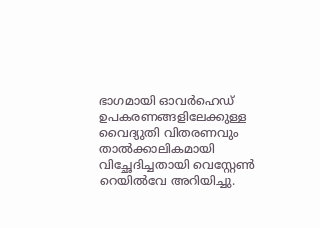ഭാഗമായി ഓവര്‍ഹെഡ് ഉപകരണങ്ങളിലേക്കുള്ള വൈദ്യുതി വിതരണവും താല്‍ക്കാലികമായി വിച്ഛേദിച്ചതായി വെസ്റ്റേണ്‍ റെയില്‍വേ അറിയിച്ചു.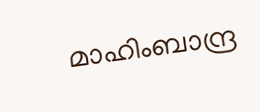മാഹിംബാന്ദ്ര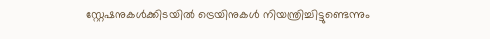സ്റ്റേഷനുകള്‍ക്കിടയില്‍ ട്രെയിനുകള്‍ നിയന്ത്രിച്ചിട്ടുണ്ടെന്നും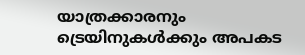യാത്രക്കാരനും ട്രെയിനുകള്‍ക്കും അപകട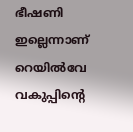ഭീഷണി ഇല്ലെന്നാണ് റെയില്‍വേ വകുപ്പിന്റെ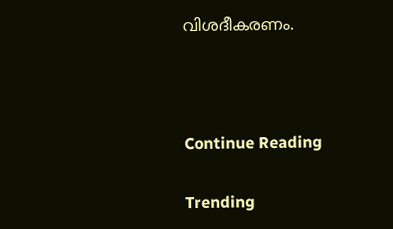വിശദീകരണം.



Continue Reading

Trending